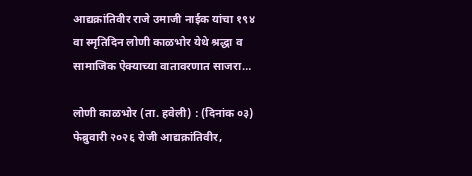आद्यक्रांतिवीर राजे उमाजी नाईक यांचा १९४ वा स्मृतिदिन लोणी काळभोर येथे श्रद्धा व सामाजिक ऐक्याच्या वातावरणात साजरा…

लोणी काळभोर (ता. हवेली) : (दिनांक ०३) फेब्रुवारी २०२६ रोजी आद्यक्रांतिवीर,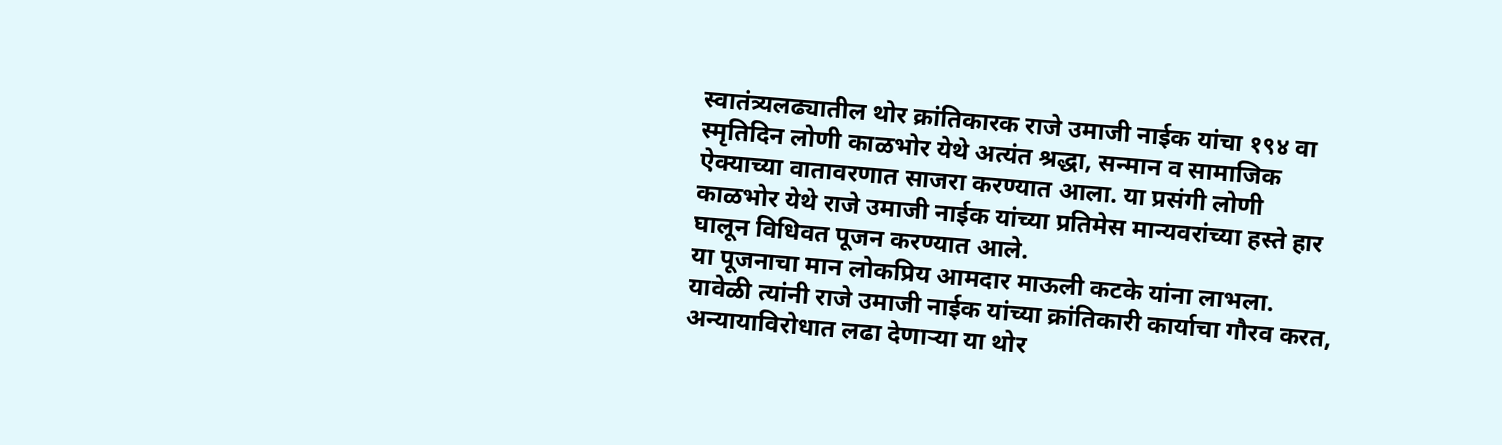स्वातंत्र्यलढ्यातील थोर क्रांतिकारक राजे उमाजी नाईक यांचा १९४ वा स्मृतिदिन लोणी काळभोर येथे अत्यंत श्रद्धा, सन्मान व सामाजिक ऐक्याच्या वातावरणात साजरा करण्यात आला. या प्रसंगी लोणी काळभोर येथे राजे उमाजी नाईक यांच्या प्रतिमेस मान्यवरांच्या हस्ते हार घालून विधिवत पूजन करण्यात आले.
या पूजनाचा मान लोकप्रिय आमदार माऊली कटके यांना लाभला. यावेळी त्यांनी राजे उमाजी नाईक यांच्या क्रांतिकारी कार्याचा गौरव करत, अन्यायाविरोधात लढा देणाऱ्या या थोर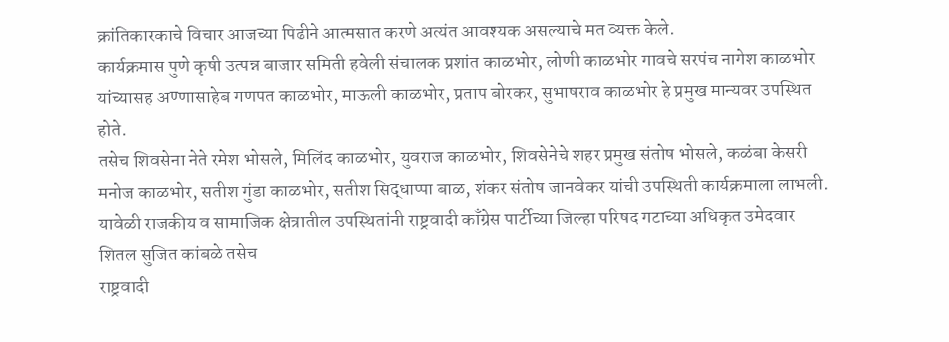क्रांतिकारकाचे विचार आजच्या पिढीने आत्मसात करणे अत्यंत आवश्यक असल्याचे मत व्यक्त केले.
कार्यक्रमास पुणे कृषी उत्पन्न बाजार समिती हवेली संचालक प्रशांत काळभोर, लोणी काळभोर गावचे सरपंच नागेश काळभोर यांच्यासह अण्णासाहेब गणपत काळभोर, माऊली काळभोर, प्रताप बोरकर, सुभाषराव काळभोर हे प्रमुख मान्यवर उपस्थित होते.
तसेच शिवसेना नेते रमेश भोसले, मिलिंद काळभोर, युवराज काळभोर, शिवसेनेचे शहर प्रमुख संतोष भोसले, कळंबा केसरी मनोज काळभोर, सतीश गुंडा काळभोर, सतीश सिद्धाप्पा बाळ, शंकर संतोष जानवेकर यांची उपस्थिती कार्यक्रमाला लाभली.
यावेळी राजकीय व सामाजिक क्षेत्रातील उपस्थितांनी राष्ट्रवादी काँग्रेस पार्टीच्या जिल्हा परिषद गटाच्या अधिकृत उमेदवार शितल सुजित कांबळे तसेच
राष्ट्रवादी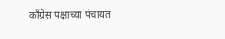काँग्रेस पक्षाच्या पंचायत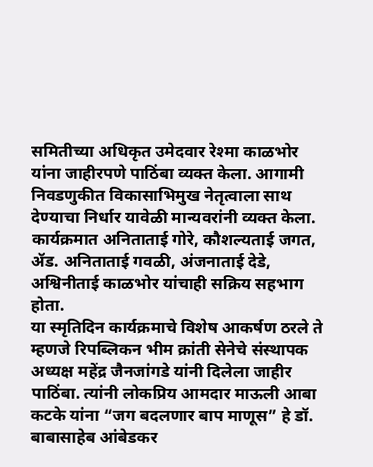समितीच्या अधिकृत उमेदवार रेश्मा काळभोर यांना जाहीरपणे पाठिंबा व्यक्त केला. आगामी निवडणुकीत विकासाभिमुख नेतृत्वाला साथ देण्याचा निर्धार यावेळी मान्यवरांनी व्यक्त केला.
कार्यक्रमात अनिताताई गोरे, कौशल्यताई जगत, ॲड. अनिताताई गवळी, अंजनाताई देडे, अश्विनीताई काळभोर यांचाही सक्रिय सहभाग होता.
या स्मृतिदिन कार्यक्रमाचे विशेष आकर्षण ठरले ते म्हणजे रिपब्लिकन भीम क्रांती सेनेचे संस्थापक अध्यक्ष महेंद्र जैनजांगडे यांनी दिलेला जाहीर पाठिंबा. त्यांनी लोकप्रिय आमदार माऊली आबा कटके यांना “जग बदलणार बाप माणूस” हे डॉ. बाबासाहेब आंबेडकर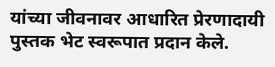यांच्या जीवनावर आधारित प्रेरणादायी पुस्तक भेट स्वरूपात प्रदान केले.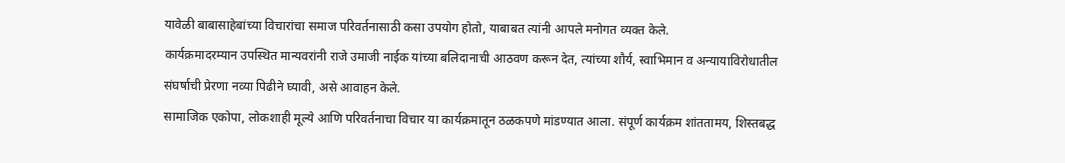यावेळी बाबासाहेबांच्या विचारांचा समाज परिवर्तनासाठी कसा उपयोग होतो, याबाबत त्यांनी आपले मनोगत व्यक्त केले.
कार्यक्रमादरम्यान उपस्थित मान्यवरांनी राजे उमाजी नाईक यांच्या बलिदानाची आठवण करून देत, त्यांच्या शौर्य, स्वाभिमान व अन्यायाविरोधातील संघर्षाची प्रेरणा नव्या पिढीने घ्यावी, असे आवाहन केले.
सामाजिक एकोपा, लोकशाही मूल्ये आणि परिवर्तनाचा विचार या कार्यक्रमातून ठळकपणे मांडण्यात आला. संपूर्ण कार्यक्रम शांततामय, शिस्तबद्ध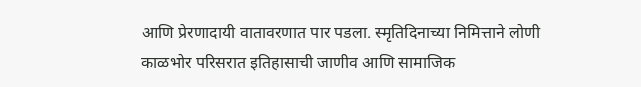आणि प्रेरणादायी वातावरणात पार पडला. स्मृतिदिनाच्या निमित्ताने लोणी काळभोर परिसरात इतिहासाची जाणीव आणि सामाजिक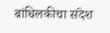बांधिलकीचा संदेश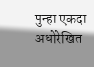पुन्हा एकदा अधोरेखित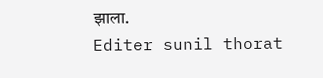झाला.
Editer sunil thorat